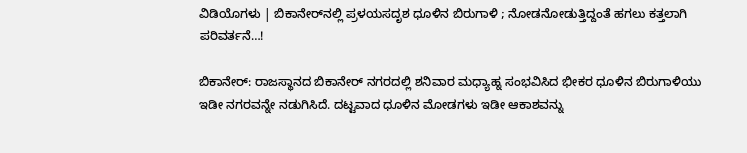ವಿಡಿಯೊಗಳು | ಬಿಕಾನೇರ್‌ನಲ್ಲಿ ಪ್ರಳಯಸದೃಶ ಧೂಳಿನ ಬಿರುಗಾಳಿ ; ನೋಡನೋಡುತ್ತಿದ್ದಂತೆ ಹಗಲು ಕತ್ತಲಾಗಿ ಪರಿವರ್ತನೆ…!

ಬಿಕಾನೇರ್: ರಾಜಸ್ಥಾನದ ಬಿಕಾನೇರ್ ನಗರದಲ್ಲಿ ಶನಿವಾರ ಮಧ್ಯಾಹ್ನ ಸಂಭವಿಸಿದ ಭೀಕರ ಧೂಳಿನ ಬಿರುಗಾಳಿಯು ಇಡೀ ನಗರವನ್ನೇ ನಡುಗಿಸಿದೆ. ದಟ್ಟವಾದ ಧೂಳಿನ ಮೋಡಗಳು ಇಡೀ ಆಕಾಶವನ್ನು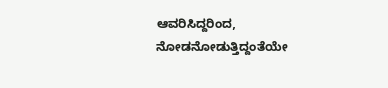ಆವರಿಸಿದ್ದರಿಂದ, ನೋಡನೋಡುತ್ತಿದ್ದಂತೆಯೇ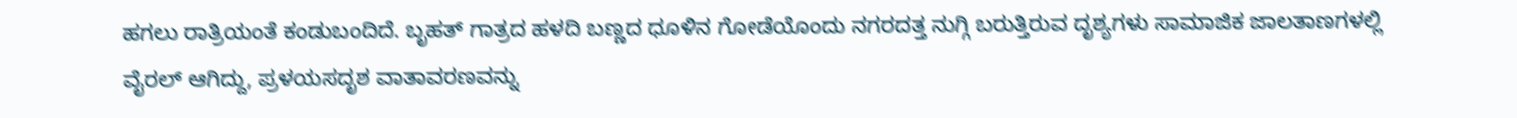ಹಗಲು ರಾತ್ರಿಯಂತೆ ಕಂಡುಬಂದಿದೆ. ಬೃಹತ್ ಗಾತ್ರದ ಹಳದಿ ಬಣ್ಣದ ಧೂಳಿನ ಗೋಡೆಯೊಂದು ನಗರದತ್ತ ನುಗ್ಗಿ ಬರುತ್ತಿರುವ ದೃಶ್ಯಗಳು ಸಾಮಾಜಿಕ ಜಾಲತಾಣಗಳಲ್ಲಿ ವೈರಲ್ ಆಗಿದ್ದು, ಪ್ರಳಯಸದೃಶ ವಾತಾವರಣವನ್ನು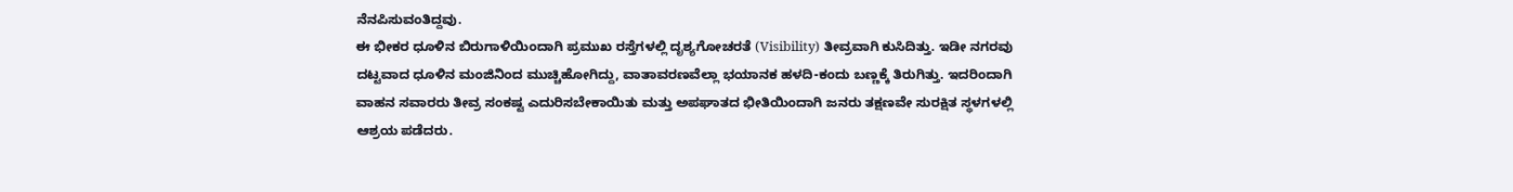ನೆನಪಿಸುವಂತಿದ್ದವು.
ಈ ಭೀಕರ ಧೂಳಿನ ಬಿರುಗಾಳಿಯಿಂದಾಗಿ ಪ್ರಮುಖ ರಸ್ತೆಗಳಲ್ಲಿ ದೃಶ್ಯಗೋಚರತೆ (Visibility) ತೀವ್ರವಾಗಿ ಕುಸಿದಿತ್ತು. ಇಡೀ ನಗರವು ದಟ್ಟವಾದ ಧೂಳಿನ ಮಂಜಿನಿಂದ ಮುಚ್ಚಿಹೋಗಿದ್ದು, ವಾತಾವರಣವೆಲ್ಲಾ ಭಯಾನಕ ಹಳದಿ-ಕಂದು ಬಣ್ಣಕ್ಕೆ ತಿರುಗಿತ್ತು. ಇದರಿಂದಾಗಿ ವಾಹನ ಸವಾರರು ತೀವ್ರ ಸಂಕಷ್ಟ ಎದುರಿಸಬೇಕಾಯಿತು ಮತ್ತು ಅಪಘಾತದ ಭೀತಿಯಿಂದಾಗಿ ಜನರು ತಕ್ಷಣವೇ ಸುರಕ್ಷಿತ ಸ್ಥಳಗಳಲ್ಲಿ ಆಶ್ರಯ ಪಡೆದರು.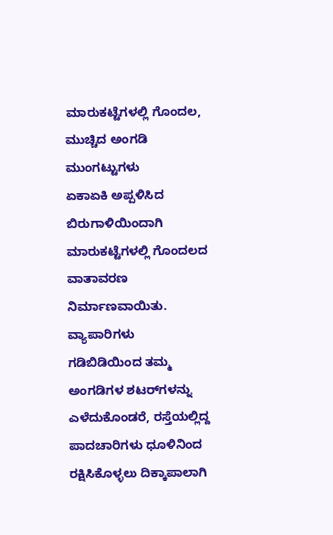ಮಾರುಕಟ್ಟೆಗಳಲ್ಲಿ ಗೊಂದಲ, ಮುಚ್ಚಿದ ಅಂಗಡಿ ಮುಂಗಟ್ಟುಗಳು
ಏಕಾಏಕಿ ಅಪ್ಪಳಿಸಿದ ಬಿರುಗಾಳಿಯಿಂದಾಗಿ ಮಾರುಕಟ್ಟೆಗಳಲ್ಲಿ ಗೊಂದಲದ ವಾತಾವರಣ ನಿರ್ಮಾಣವಾಯಿತು. ವ್ಯಾಪಾರಿಗಳು ಗಡಿಬಿಡಿಯಿಂದ ತಮ್ಮ ಅಂಗಡಿಗಳ ಶಟರ್‌ಗಳನ್ನು ಎಳೆದುಕೊಂಡರೆ, ರಸ್ತೆಯಲ್ಲಿದ್ದ ಪಾದಚಾರಿಗಳು ಧೂಳಿನಿಂದ ರಕ್ಷಿಸಿಕೊಳ್ಳಲು ದಿಕ್ಕಾಪಾಲಾಗಿ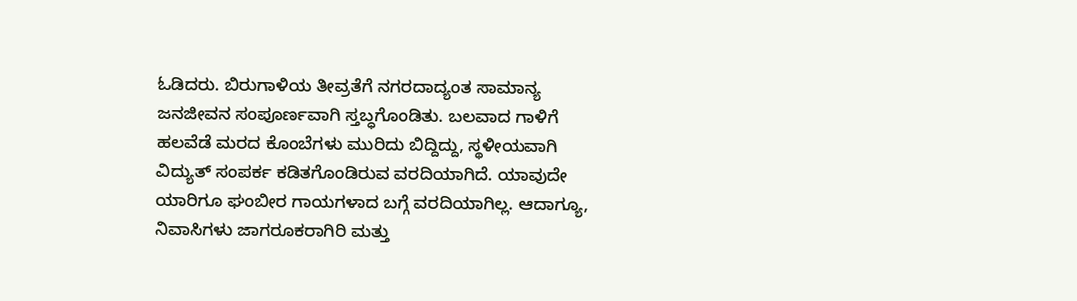ಓಡಿದರು. ಬಿರುಗಾಳಿಯ ತೀವ್ರತೆಗೆ ನಗರದಾದ್ಯಂತ ಸಾಮಾನ್ಯ ಜನಜೀವನ ಸಂಪೂರ್ಣವಾಗಿ ಸ್ತಬ್ಧಗೊಂಡಿತು. ಬಲವಾದ ಗಾಳಿಗೆ ಹಲವೆಡೆ ಮರದ ಕೊಂಬೆಗಳು ಮುರಿದು ಬಿದ್ದಿದ್ದು, ಸ್ಥಳೀಯವಾಗಿ ವಿದ್ಯುತ್ ಸಂಪರ್ಕ ಕಡಿತಗೊಂಡಿರುವ ವರದಿಯಾಗಿದೆ. ಯಾವುದೇ ಯಾರಿಗೂ ಘಂಬೀರ ಗಾಯಗಳಾದ ಬಗ್ಗೆ ವರದಿಯಾಗಿಲ್ಲ. ಆದಾಗ್ಯೂ, ನಿವಾಸಿಗಳು ಜಾಗರೂಕರಾಗಿರಿ ಮತ್ತು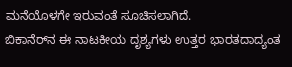ಮನೆಯೊಳಗೇ ಇರುವಂತೆ ಸೂಚಿಸಲಾಗಿದೆ.
ಬಿಕಾನೆರ್‌ನ ಈ ನಾಟಕೀಯ ದೃಶ್ಯಗಳು ಉತ್ತರ ಭಾರತದಾದ್ಯಂತ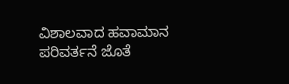ವಿಶಾಲವಾದ ಹವಾಮಾನ ಪರಿವರ್ತನೆ ಜೊತೆ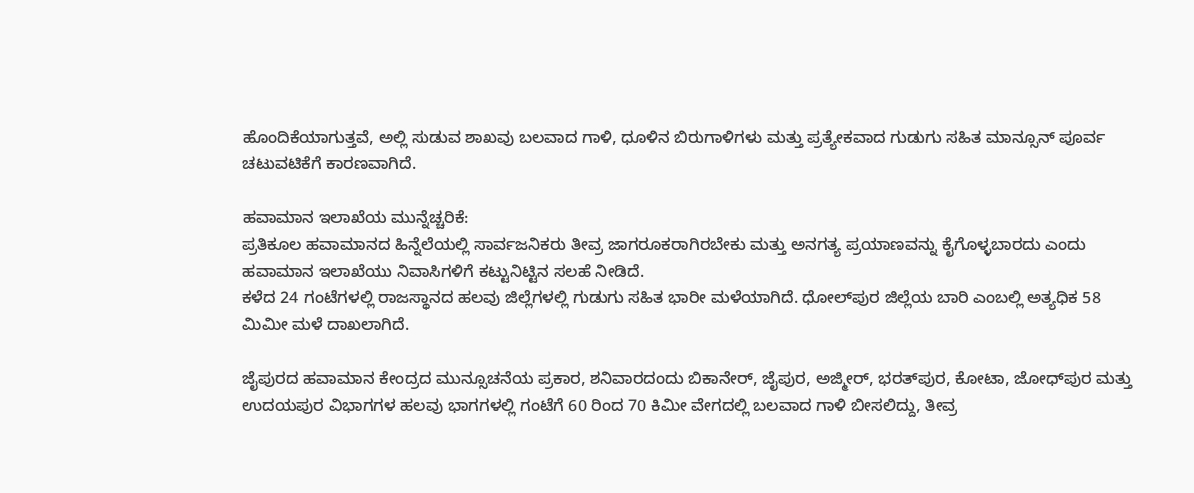ಹೊಂದಿಕೆಯಾಗುತ್ತವೆ, ಅಲ್ಲಿ ಸುಡುವ ಶಾಖವು ಬಲವಾದ ಗಾಳಿ, ಧೂಳಿನ ಬಿರುಗಾಳಿಗಳು ಮತ್ತು ಪ್ರತ್ಯೇಕವಾದ ಗುಡುಗು ಸಹಿತ ಮಾನ್ಸೂನ್ ಪೂರ್ವ ಚಟುವಟಿಕೆಗೆ ಕಾರಣವಾಗಿದೆ.

ಹವಾಮಾನ ಇಲಾಖೆಯ ಮುನ್ನೆಚ್ಚರಿಕೆ:
ಪ್ರತಿಕೂಲ ಹವಾಮಾನದ ಹಿನ್ನೆಲೆಯಲ್ಲಿ ಸಾರ್ವಜನಿಕರು ತೀವ್ರ ಜಾಗರೂಕರಾಗಿರಬೇಕು ಮತ್ತು ಅನಗತ್ಯ ಪ್ರಯಾಣವನ್ನು ಕೈಗೊಳ್ಳಬಾರದು ಎಂದು ಹವಾಮಾನ ಇಲಾಖೆಯು ನಿವಾಸಿಗಳಿಗೆ ಕಟ್ಟುನಿಟ್ಟಿನ ಸಲಹೆ ನೀಡಿದೆ.
ಕಳೆದ 24 ಗಂಟೆಗಳಲ್ಲಿ ರಾಜಸ್ಥಾನದ ಹಲವು ಜಿಲ್ಲೆಗಳಲ್ಲಿ ಗುಡುಗು ಸಹಿತ ಭಾರೀ ಮಳೆಯಾಗಿದೆ. ಧೋಲ್‌ಪುರ ಜಿಲ್ಲೆಯ ಬಾರಿ ಎಂಬಲ್ಲಿ ಅತ್ಯಧಿಕ 58 ಮಿಮೀ ಮಳೆ ದಾಖಲಾಗಿದೆ.

ಜೈಪುರದ ಹವಾಮಾನ ಕೇಂದ್ರದ ಮುನ್ಸೂಚನೆಯ ಪ್ರಕಾರ, ಶನಿವಾರದಂದು ಬಿಕಾನೇರ್, ಜೈಪುರ, ಅಜ್ಮೀರ್, ಭರತ್‌ಪುರ, ಕೋಟಾ, ಜೋಧ್‌ಪುರ ಮತ್ತು ಉದಯಪುರ ವಿಭಾಗಗಳ ಹಲವು ಭಾಗಗಳಲ್ಲಿ ಗಂಟೆಗೆ 60 ರಿಂದ 70 ಕಿಮೀ ವೇಗದಲ್ಲಿ ಬಲವಾದ ಗಾಳಿ ಬೀಸಲಿದ್ದು, ತೀವ್ರ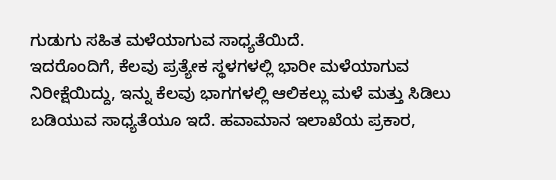ಗುಡುಗು ಸಹಿತ ಮಳೆಯಾಗುವ ಸಾಧ್ಯತೆಯಿದೆ.
ಇದರೊಂದಿಗೆ, ಕೆಲವು ಪ್ರತ್ಯೇಕ ಸ್ಥಳಗಳಲ್ಲಿ ಭಾರೀ ಮಳೆಯಾಗುವ ನಿರೀಕ್ಷೆಯಿದ್ದು, ಇನ್ನು ಕೆಲವು ಭಾಗಗಳಲ್ಲಿ ಆಲಿಕಲ್ಲು ಮಳೆ ಮತ್ತು ಸಿಡಿಲು ಬಡಿಯುವ ಸಾಧ್ಯತೆಯೂ ಇದೆ. ಹವಾಮಾನ ಇಲಾಖೆಯ ಪ್ರಕಾರ,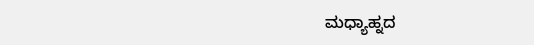ಮಧ್ಯಾಹ್ನದ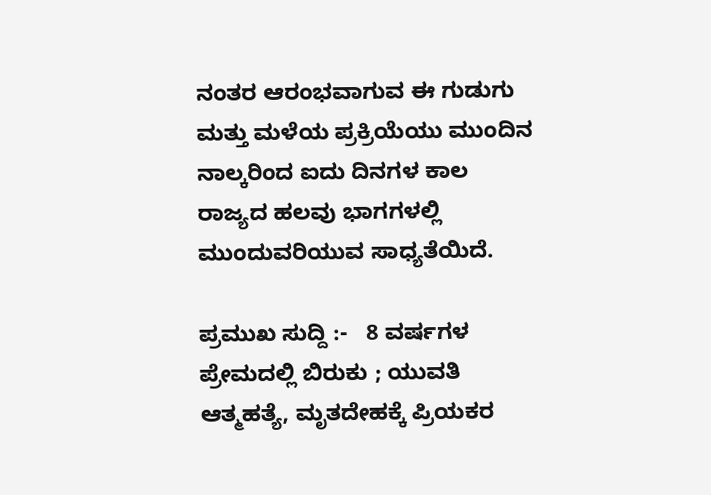ನಂತರ ಆರಂಭವಾಗುವ ಈ ಗುಡುಗು ಮತ್ತು ಮಳೆಯ ಪ್ರಕ್ರಿಯೆಯು ಮುಂದಿನ ನಾಲ್ಕರಿಂದ ಐದು ದಿನಗಳ ಕಾಲ ರಾಜ್ಯದ ಹಲವು ಭಾಗಗಳಲ್ಲಿ ಮುಂದುವರಿಯುವ ಸಾಧ್ಯತೆಯಿದೆ.

ಪ್ರಮುಖ ಸುದ್ದಿ :-   8 ವರ್ಷಗಳ ಪ್ರೇಮದಲ್ಲಿ ಬಿರುಕು ; ಯುವತಿ ಆತ್ಮಹತ್ಯೆ, ಮೃತದೇಹಕ್ಕೆ ಪ್ರಿಯಕರ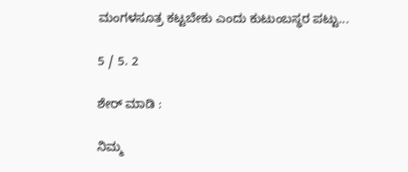ಮಂಗಳಸೂತ್ರ ಕಟ್ಟಬೇಕು ಎಂದು ಕುಟುಂಬಸ್ಥರ ಪಟ್ಟು...

5 / 5. 2

ಶೇರ್ ಮಾಡಿ :

ನಿಮ್ಮ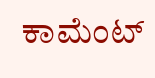ಕಾಮೆಂಟ್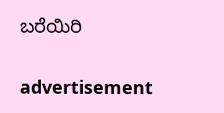ಬರೆಯಿರಿ

advertisement